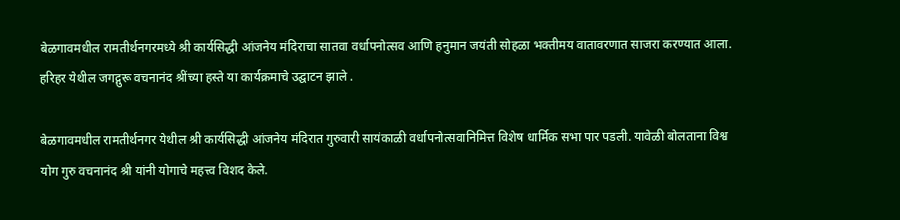बेळगावमधील रामतीर्थनगरमध्ये श्री कार्यसिद्धी आंजनेय मंदिराचा सातवा वर्धापनोत्सव आणि हनुमान जयंती सोहळा भक्तीमय वातावरणात साजरा करण्यात आला. हरिहर येथील जगद्गुरू वचनानंद श्रींच्या हस्ते या कार्यक्रमाचे उद्घाटन झाले .

बेळगावमधील रामतीर्थनगर येथील श्री कार्यसिद्धी आंजनेय मंदिरात गुरुवारी सायंकाळी वर्धापनोत्सवानिमित्त विशेष धार्मिक सभा पार पडली. यावेळी बोलताना विश्व योग गुरु वचनानंद श्री यांनी योगाचे महत्त्व विशद केले.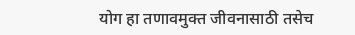योग हा तणावमुक्त जीवनासाठी तसेच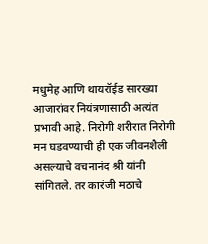मधुमेह आणि थायरॉईड सारख्या आजारांवर नियंत्रणासाठी अत्यंत प्रभावी आहे. निरोगी शरीरात निरोगी मन घडवण्याची ही एक जीवनशैली असल्याचे वचनानंद श्री यांनी सांगितले. तर कारंजी मठाचे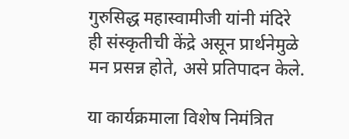गुरुसिद्ध महास्वामीजी यांनी मंदिरे ही संस्कृतीची केंद्रे असून प्रार्थनेमुळे मन प्रसन्न होते, असे प्रतिपादन केले.

या कार्यक्रमाला विशेष निमंत्रित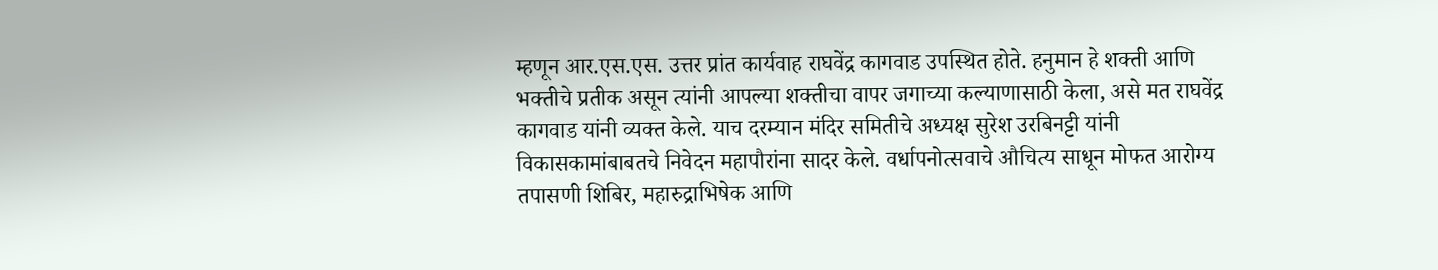म्हणून आर.एस.एस. उत्तर प्रांत कार्यवाह राघवेंद्र कागवाड उपस्थित होते. हनुमान हे शक्ती आणि भक्तीचे प्रतीक असून त्यांनी आपल्या शक्तीचा वापर जगाच्या कल्याणासाठी केला, असे मत राघवेंद्र कागवाड यांनी व्यक्त केले. याच दरम्यान मंदिर समितीचे अध्यक्ष सुरेश उरबिनट्टी यांनी विकासकामांबाबतचे निवेदन महापौरांना सादर केले. वर्धापनोत्सवाचे औचित्य साधून मोफत आरोग्य तपासणी शिबिर, महारुद्राभिषेक आणि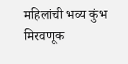महिलांची भव्य कुंभ मिरवणूक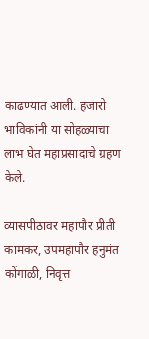काढण्यात आली. हजारो भाविकांनी या सोहळ्याचा लाभ घेत महाप्रसादाचे ग्रहण केले.

व्यासपीठावर महापौर प्रीती कामकर, उपमहापौर हनुमंत कोंगाळी, निवृत्त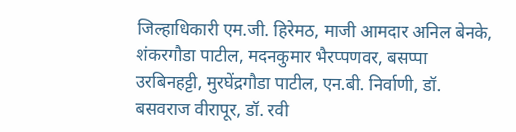जिल्हाधिकारी एम.जी. हिरेमठ, माजी आमदार अनिल बेनके, शंकरगौडा पाटील, मदनकुमार भैरप्पणवर, बसप्पा उरबिनहट्टी, मुरघेंद्रगौडा पाटील, एन.बी. निर्वाणी, डॉ. बसवराज वीरापूर, डॉ. रवी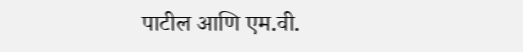पाटील आणि एम.वी.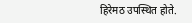हिरेमठ उपस्थित होते.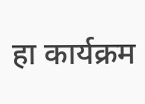हा कार्यक्रम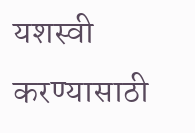यशस्वी करण्यासाठी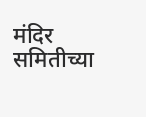मंदिर समितीच्या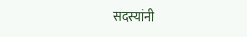सदस्यांनी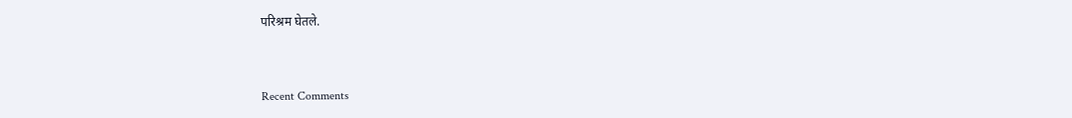परिश्रम घेतले.



Recent Comments